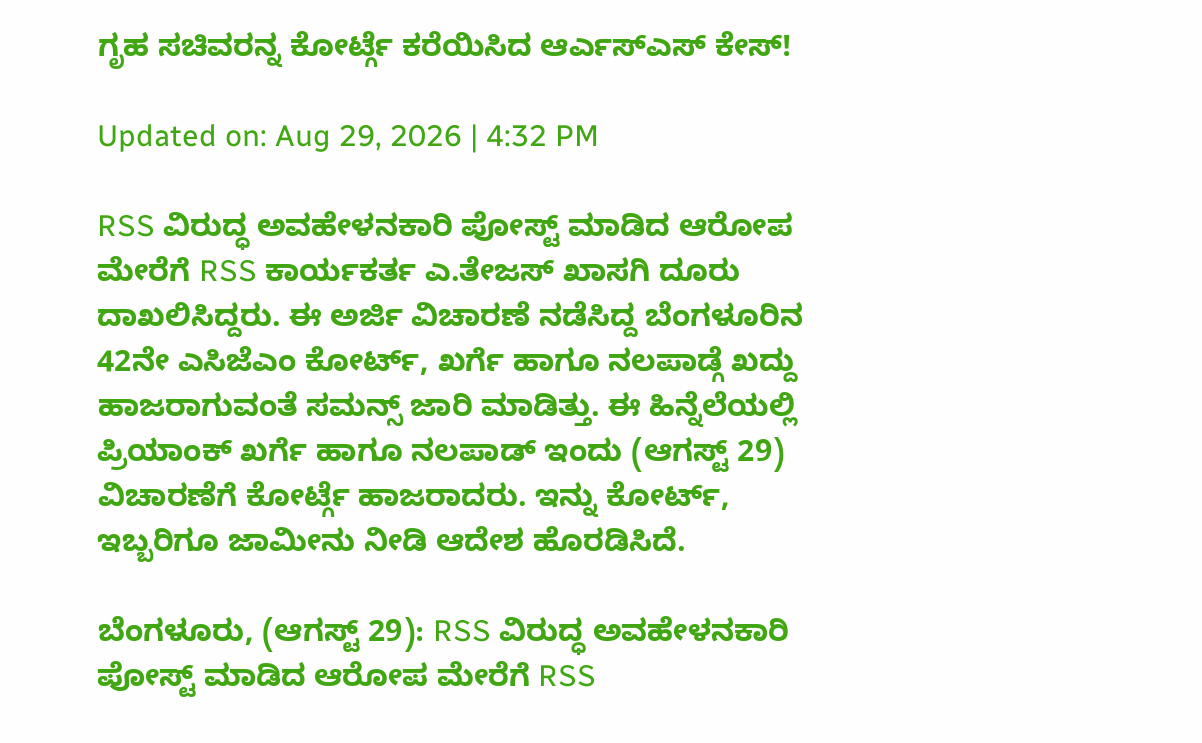ಗೃಹ ಸಚಿವರನ್ನ ಕೋರ್ಟ್ಗೆ ಕರೆಯಿಸಿದ ಆರ್ಎಸ್ಎಸ್ ಕೇಸ್!

Updated on: Aug 29, 2026 | 4:32 PM

RSS ವಿರುದ್ಧ ಅವಹೇಳನಕಾರಿ ಪೋಸ್ಟ್ ಮಾಡಿದ ಆರೋಪ ಮೇರೆಗೆ RSS ಕಾರ್ಯಕರ್ತ ಎ.ತೇಜಸ್ ಖಾಸಗಿ ದೂರು ದಾಖಲಿಸಿದ್ದರು. ಈ ಅರ್ಜಿ ವಿಚಾರಣೆ ನಡೆಸಿದ್ದ ಬೆಂಗಳೂರಿನ 42ನೇ ಎಸಿಜೆಎಂ ಕೋರ್ಟ್, ಖರ್ಗೆ ಹಾಗೂ ನಲಪಾಡ್ಗೆ ಖದ್ದು ಹಾಜರಾಗುವಂತೆ ಸಮನ್ಸ್ ಜಾರಿ ಮಾಡಿತ್ತು. ಈ ಹಿನ್ನೆಲೆಯಲ್ಲಿ ಪ್ರಿಯಾಂಕ್ ಖರ್ಗೆ ಹಾಗೂ ನಲಪಾಡ್ ಇಂದು (ಆಗಸ್ಟ್ 29) ವಿಚಾರಣೆಗೆ ಕೋರ್ಟ್ಗೆ ಹಾಜರಾದರು. ಇನ್ನು ಕೋರ್ಟ್, ಇಬ್ಬರಿಗೂ ಜಾಮೀನು ನೀಡಿ ಆದೇಶ ಹೊರಡಿಸಿದೆ.

ಬೆಂಗಳೂರು, (ಆಗಸ್ಟ್ 29): RSS ವಿರುದ್ಧ ಅವಹೇಳನಕಾರಿ ಪೋಸ್ಟ್ ಮಾಡಿದ ಆರೋಪ ಮೇರೆಗೆ RSS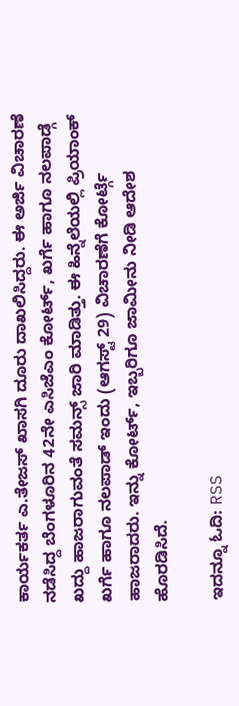ಕಾರ್ಯಕರ್ತ ಎ.ತೇಜಸ್ ಖಾಸಗಿ ದೂರು ದಾಖಲಿಸಿದ್ದರು. ಈ ಅರ್ಜಿ ವಿಚಾರಣೆ ನಡೆಸಿದ್ದ ಬೆಂಗಳೂರಿನ 42ನೇ ಎಸಿಜೆಎಂ ಕೋರ್ಟ್, ಖರ್ಗೆ ಹಾಗೂ ನಲಪಾಡ್ಗೆ ಖದ್ದು ಹಾಜರಾಗುವಂತೆ ಸಮನ್ಸ್ ಜಾರಿ ಮಾಡಿತ್ತು. ಈ ಹಿನ್ನೆಲೆಯಲ್ಲಿ ಪ್ರಿಯಾಂಕ್ ಖರ್ಗೆ ಹಾಗೂ ನಲಪಾಡ್ ಇಂದು (ಆಗಸ್ಟ್ 29) ವಿಚಾರಣೆಗೆ ಕೋರ್ಟ್ಗೆ ಹಾಜರಾದರು. ಇನ್ನು ಕೋರ್ಟ್, ಇಬ್ಬರಿಗೂ ಜಾಮೀನು ನೀಡಿ ಆದೇಶ ಹೊರಡಿಸಿದೆ.

ಇದನ್ನೂ ಓದಿ: RSS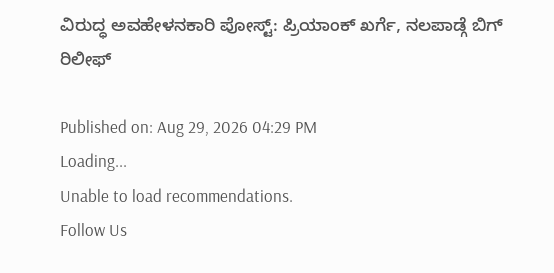ವಿರುದ್ಧ ಅವಹೇಳನಕಾರಿ ಪೋಸ್ಟ್: ಪ್ರಿಯಾಂಕ್ ಖರ್ಗೆ, ನಲಪಾಡ್ಗೆ ಬಿಗ್ ರಿಲೀಫ್

Published on: Aug 29, 2026 04:29 PM
Loading...
Unable to load recommendations.
Follow Us